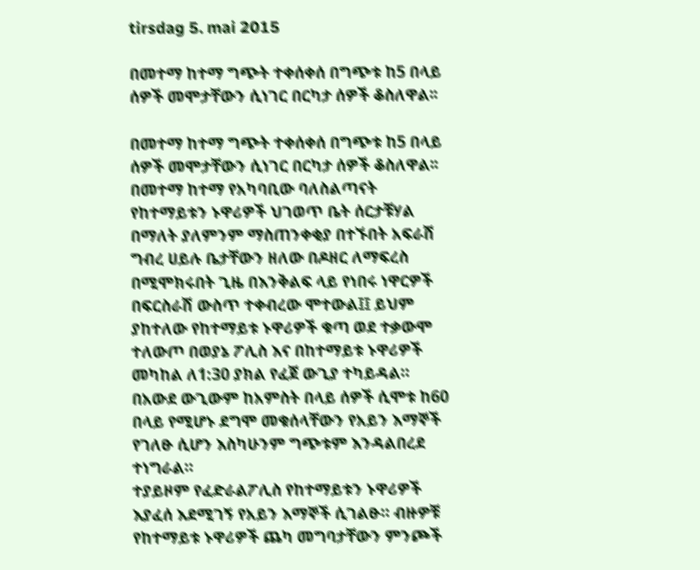tirsdag 5. mai 2015

በመተማ ከተማ ግጭት ተቀሰቀሰ በግጭቱ ከ5 በላይ ሰዎች መሞታቸውን ሲነገር በርካታ ሰዎች ቆስለዋል፡፡

በመተማ ከተማ ግጭት ተቀሰቀሰ በግጭቱ ከ5 በላይ ሰዎች መሞታቸውን ሲነገር በርካታ ሰዎች ቆስለዋል፡፡
በመተማ ከተማ የአካባቢው ባለስልጣናት የከተማይቱን ኑዋሪዎች ህገወጥ ቤት ሰርታቹሃል በማለት ያለምንም ማስጠንቀቂያ በተኙበት አፍራሽ ግብረ ሀይሉ ቤታቸውን ዘለው በዶዘር ለማፍረስ በሚሞክሩበት ጊዜ በእንቅልፍ ላይ የነበሩ ነዋርዎች በፍርስራሽ ውስጥ ተቀብረው ሞተውል፤፤ ይህም ያከተለው የከተማይቱ ኑዋሪዎች ቁጣ ወደ ተቃውሞ ተለውጦ በወያኔ ፖሊስ እና በከተማይቱ ኑዋሪዎች መካከል ለ1:30 ያክል የፈጀ ውጊያ ተካይዳል። በአውደ ውጊውም ከአምስት በላይ ሰዎች ሲሞቱ ከ60 በላይ የሚሆኑ ደግሞ መቁሰላቸውን የአይን እማኞች የገለፁ ሲሆን እስካሁንም ግጭቱም እንዳልበረደ ተነግራል።
ተያይዞም የፈድራልፖሊስ የከተማይቱን ኑዋሪዎች እያፈሰ እደሚገኝ የአይን እማኞች ሲገልፁ። ብዙዎቹ የከተማይቱ ኑዋሪዎች ጨካ መግባታቸውን ምንጮች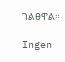ገልፀዋል።

Ingen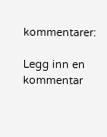kommentarer:

Legg inn en kommentar